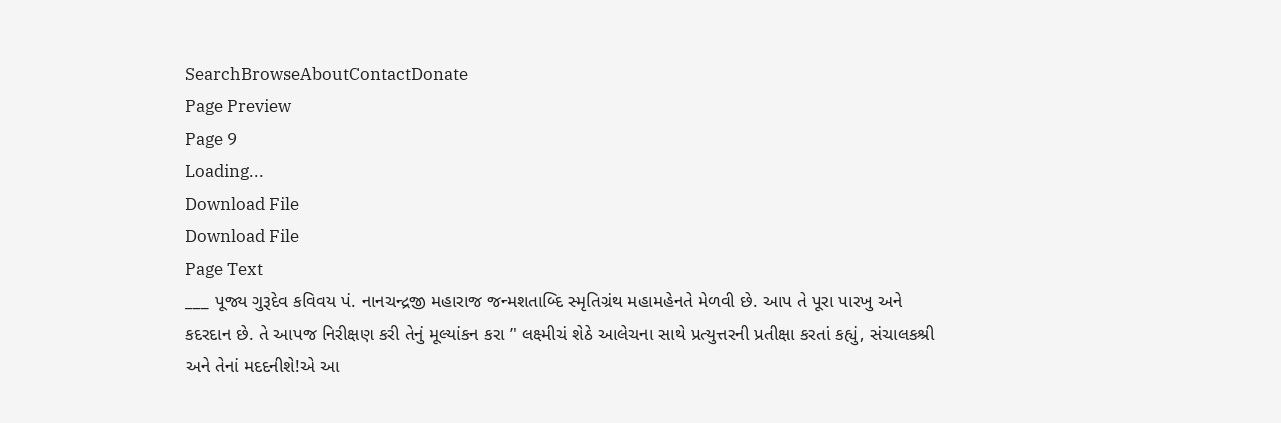SearchBrowseAboutContactDonate
Page Preview
Page 9
Loading...
Download File
Download File
Page Text
___ પૂજ્ય ગુરૂદેવ કવિવય પં. નાનચન્દ્રજી મહારાજ જન્મશતાબ્દિ સ્મૃતિગ્રંથ મહામહેનતે મેળવી છે. આપ તે પૂરા પારખુ અને કદરદાન છે. તે આપજ નિરીક્ષણ કરી તેનું મૂલ્યાંકન કરા ’' લક્ષ્મીચં શેઠે આલેચના સાથે પ્રત્યુત્તરની પ્રતીક્ષા કરતાં કહ્યું, સંચાલકશ્રી અને તેનાં મદદનીશે!એ આ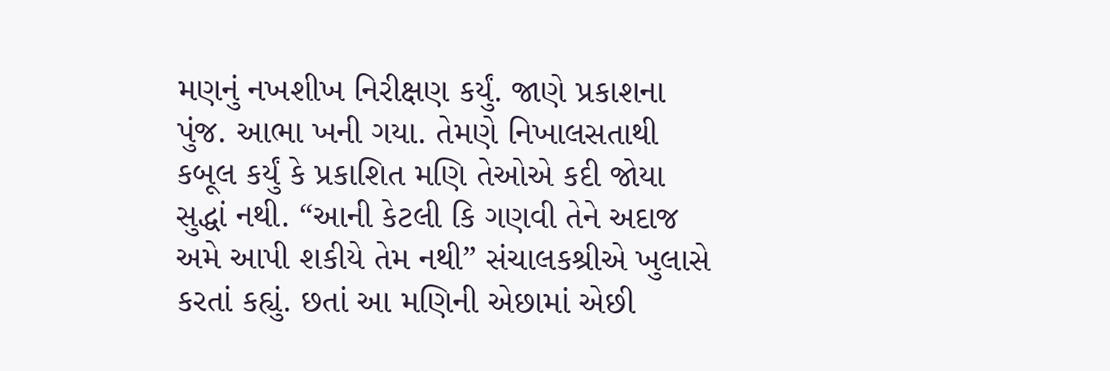મણનું નખશીખ નિરીક્ષણ કર્યું. જાણે પ્રકાશના પુંજ. આભા ખની ગયા. તેમણે નિખાલસતાથી કબૂલ કર્યું કે પ્રકાશિત મણિ તેઓએ કદી જોયા સુદ્ધાં નથી. “આની કેટલી કિ ગણવી તેને અદાજ અમે આપી શકીયે તેમ નથી” સંચાલકશ્રીએ ખુલાસે કરતાં કહ્યું. છતાં આ મણિની એછામાં એછી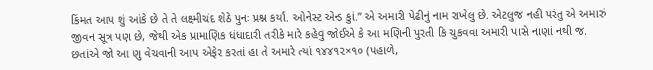કિંમત આપ શું આંકે છે તે તે લક્ષ્મીચંદ શેઠે પુનઃ પ્રશ્ન કર્યાં. ઓનેસ્ટ એન્ડ કુાં.” એ અમારી પેઢીનું નામ રાખેલુ છે. એટલુજ નહી પરંતુ એ અમારું જીવન સૂત્ર પણ છે, જેથી એક પ્રામાણિક ધંધાદારી તરીકે મારે કહેવુ જોઈએ કે આ મણિની પુરતી કિ ચુકવવા અમારી પાસે નાણાં નથી જ. છતાંએ જો આ ણુ વેચવાની આપ એફેર કરતાં હા તે અમારે ત્યાં ૧૪૪૧૨×૧૦ (પહાળે,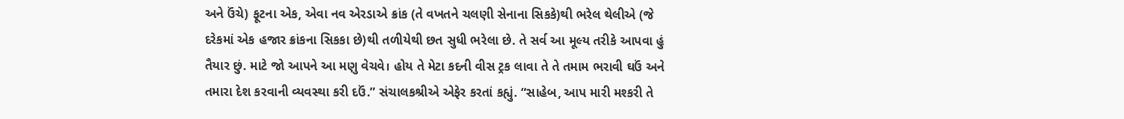અને ઉંચે) ફૂટના એક, એવા નવ એરડાએ ક્રાંક (તે વખતને ચલણી સેનાના સિકકે)થી ભરેલ થેલીએ (જે દરેકમાં એક હજાર ક્રાંકના સિકકા છે)થી તળીયેથી છત સુધી ભરેલા છે. તે સર્વ આ મૂલ્ય તરીકે આપવા હું તૈયાર છું. માટે જો આપને આ મણુ વેચવે। હોય તે મેટા કદની વીસ ટ્રક લાવા તે તે તમામ ભરાવી ઘઉં અને તમારા દેશ કરવાની વ્યવસ્થા કરી દઉં.” સંચાલકશ્રીએ એફેર કરતાં કહ્યું. “સાહેબ, આપ મારી મશ્કરી તે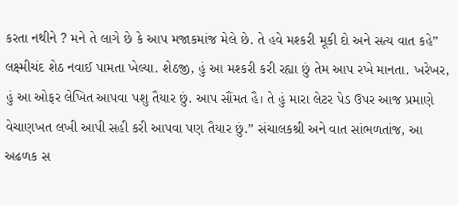કરતા નથીને ? મને તે લાગે છે કે આપ મજાકમાંજ મેલે છે. તે હવે મશ્કરી મૂકી દો અને સત્ય વાત કહે” લક્ષ્મીચંદ શેઠ નવાઈ પામતા ખેલ્યા. શેઠજી, હું આ મશ્કરી કરી રહ્યા છું તેમ આપ રખે માનતા. ખરેખર, હું આ ઓફર લેખિત આપવા પશુ તૈયાર છું. આપ સૌંમત હૈ। તે હું મારા લેટર પેડ ઉપર આજ પ્રમાણે વેચાણખત લખી આપી સહી કરી આપવા પણ તૈયાર છું.” સંચાલકશ્રી અને વાત સાંભળતાંજ, આ અઢળક સ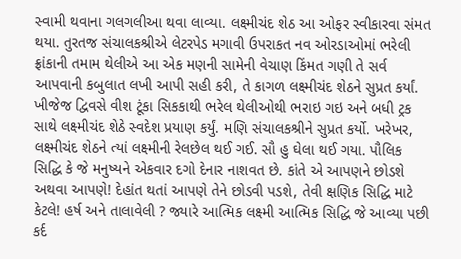સ્વામી થવાના ગલગલીઆ થવા લાવ્યા. લક્ષ્મીચંદ શેઠ આ ઓફર સ્વીકારવા સંમત થયા. તુરતજ સંચાલકશ્રીએ લેટરપેડ મગાવી ઉપરાકત નવ ઓરડાઓમાં ભરેલી ફ્રાંકાની તમામ થેલીએ આ એક મણની સામેની વેચાણ કિંમત ગણી તે સર્વ આપવાની કબુલાત લખી આપી સહી કરી, તે કાગળ લક્ષ્મીચંદ શેઠને સુપ્રત કર્યાં. ખીજેજ દ્વિવસે વીશ ટૂંકા સિકકાથી ભરેલ થેલીઓથી ભરાઇ ગઇ અને બધી ટ્રક સાથે લક્ષ્મીચંદ શેઠે સ્વદેશ પ્રયાણ કર્યું. મણિ સંચાલકશ્રીને સુપ્રત કર્યો. ખરેખર, લક્ષ્મીચંદ શેઠને ત્યાં લક્ષ્મીની રેલછેલ થઈ ગઈ. સૌ હુ ઘેલા થઈ ગયા. પૌલિક સિદ્ધિ કે જે મનુષ્યને એકવાર દગો દેનાર નાશવત છે. કાંતે એ આપણને છોડશે અથવા આપણે! દેહાંત થતાં આપણે તેને છોડવી પડશે, તેવી ક્ષણિક સિદ્ધિ માટે કેટલે! હર્ષ અને તાલાવેલી ? જ્યારે આત્મિક લક્ષ્મી આત્મિક સિદ્ધિ જે આવ્યા પછી કર્દ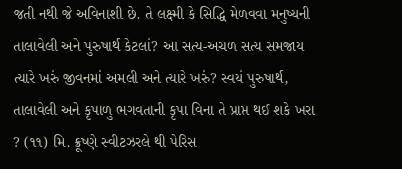જતી નથી જે અવિનાશી છે. તે લક્ષ્મી કે સિદ્ધિ મેળવવા મનુષ્યની તાલાવેલી અને પુરુષાર્થ કેટલાં? આ સત્ય-અચળ સત્ય સમજાય ત્યારે ખરું જીવનમાં અમલી અને ત્યારે ખરું? સ્વયં પુરુષાર્થ, તાલાવેલી અને કૃપાળુ ભગવતાની કૃપા વિના તે પ્રાપ્ત થઈ શકે ખરા ? (૧૧) મિ. ક્રૂષ્ણે સ્વીટઝરલે થી પેરિસ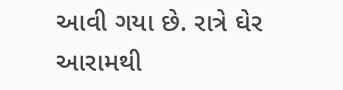આવી ગયા છે. રાત્રે ઘેર આરામથી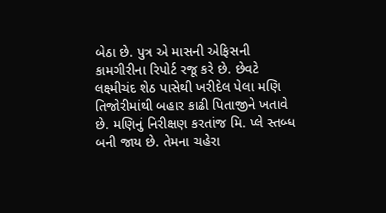બેઠા છે. પુત્ર એ માસની એફિસની કામગીરીના રિપોર્ટ રજૂ કરે છે. છેવટે લક્ષ્મીચંદ શેઠ પાસેથી ખરીદેલ પેલા મણિ તિજોરીમાંથી બહાર કાઢી પિતાજીને ખતાવે છે. મણિનું નિરીક્ષણ કરતાંજ મિ. પ્લે સ્તબ્ધ બની જાય છે. તેમના ચહેરા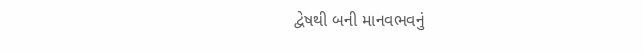દ્વેષથી બની માનવભવનું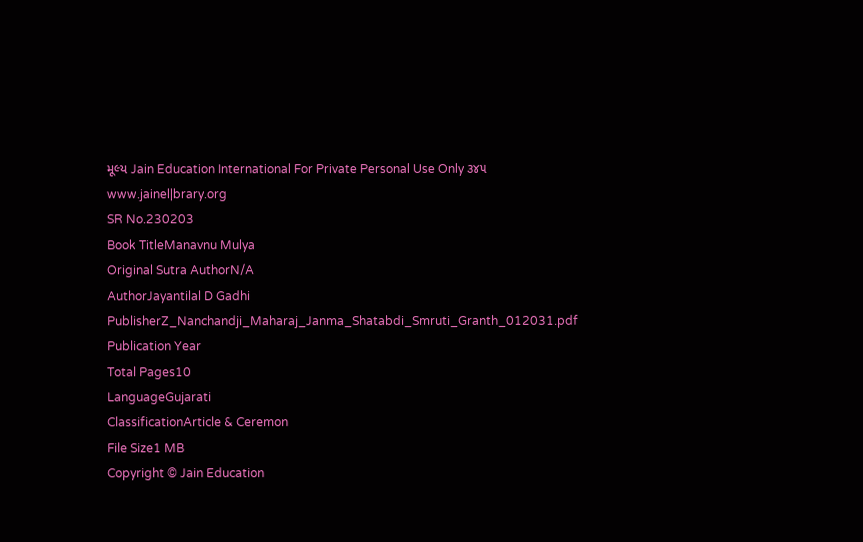મૂલ્ય Jain Education International For Private Personal Use Only ૩૪૫ www.jainel|brary.org
SR No.230203
Book TitleManavnu Mulya
Original Sutra AuthorN/A
AuthorJayantilal D Gadhi
PublisherZ_Nanchandji_Maharaj_Janma_Shatabdi_Smruti_Granth_012031.pdf
Publication Year
Total Pages10
LanguageGujarati
ClassificationArticle & Ceremon
File Size1 MB
Copyright © Jain Education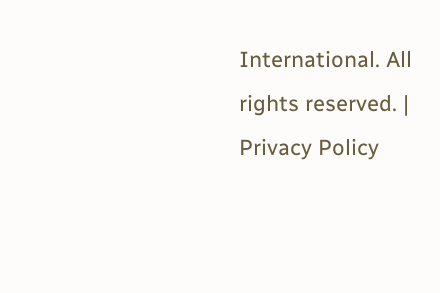International. All rights reserved. | Privacy Policy